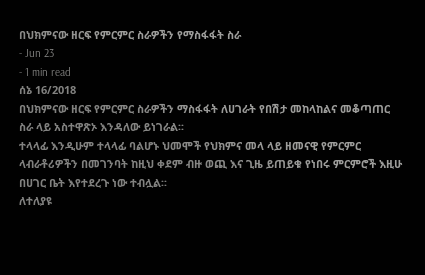በህክምናው ዘርፍ የምርምር ስራዎችን የማስፋፋት ስራ
- Jun 23
- 1 min read
ሰኔ 16/2018
በህክምናው ዘርፍ የምርምር ስራዎችን ማስፋፋት ለሀገራት የበሽታ መከላከልና መቆጣጠር ስራ ላይ አስተዋጽኦ እንዳለው ይነገራል፡፡
ተላላፊ እንዲሁም ተላላፊ ባልሆኑ ህመሞች የህክምና መላ ላይ ዘመናዊ የምርምር ላብራቶሪዎችን በመገንባት ከዚህ ቀደም ብዙ ወጪ እና ጊዜ ይጠይቁ የነበሩ ምርምሮች እዚሁ በሀገር ቤት እየተደረጉ ነው ተብሏል፡፡
ለተለያዩ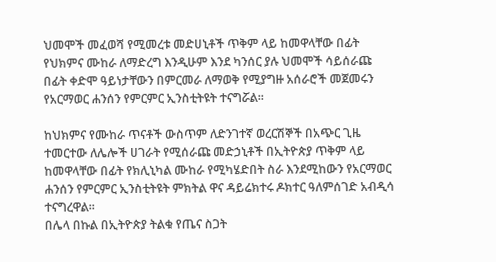ህመሞች መፈወሻ የሚመረቱ መድሀኒቶች ጥቅም ላይ ከመዋላቸው በፊት የህክምና ሙከራ ለማድረግ እንዲሁም እንደ ካንሰር ያሉ ህመሞች ሳይሰራጩ በፊት ቀድሞ ዓይነታቸውን በምርመራ ለማወቅ የሚያግዙ አሰራሮች መጀመሩን የአርማወር ሐንሰን የምርምር ኢንስቲትዩት ተናግሯል፡፡

ከህክምና የሙከራ ጥናቶች ውስጥም ለድንገተኛ ወረርሽኞች በአጭር ጊዜ ተመርተው ለሌሎች ሀገራት የሚሰራጩ መድኃኒቶች በኢትዮጵያ ጥቅም ላይ ከመዋላቸው በፊት የክሊኒካል ሙከራ የሚካሄድበት ስራ እንደሚከውን የአርማወር ሐንሰን የምርምር ኢንስቲትዩት ምክትል ዋና ዳይሬክተሩ ዶክተር ዓለምሰገድ አብዲሳ ተናግረዋል፡፡
በሌላ በኩል በኢትዮጵያ ትልቁ የጤና ስጋት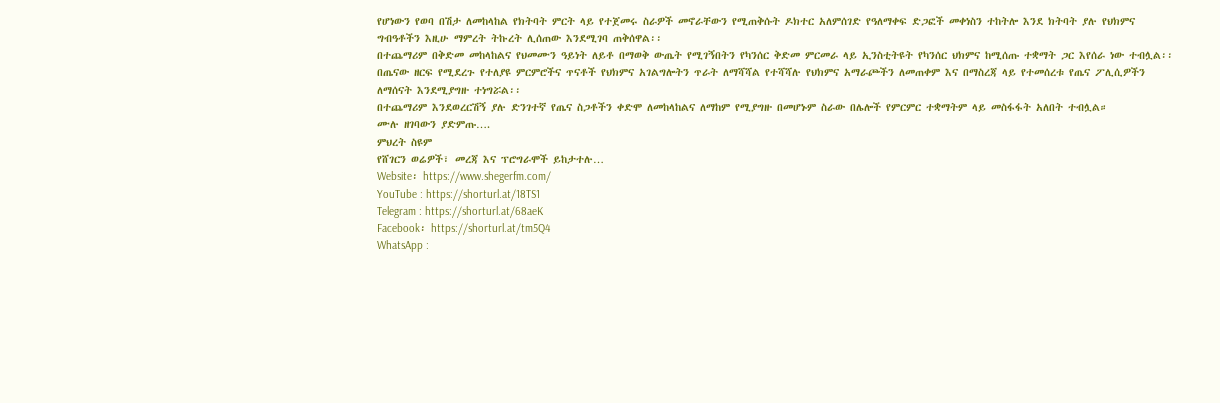የሆነውን የወባ በሽታ ለመከላከል የክትባት ምርት ላይ የተጀመሩ ስራዎች መኖራቸውን የሚጠቅሱት ዶክተር አለምሰገድ የዓለማቀፍ ድጋፎች መቀነስን ተከትሎ እንደ ክትባት ያሉ የህክምና ግብዓቶችን እዚሁ ማምረት ትኩረት ሊሰጠው እንደሚገባ ጠቅሰዋል፡፡
በተጨማሪም በቅድመ መከላከልና የህመሙን ዓይነት ለይቶ በማወቅ ውጤት የሚገኝበትን የካንሰር ቅድመ ምርመራ ላይ ኢንስቲትዩት የካንሰር ህክምና ከሚሰጡ ተቋማት ጋር እየሰራ ነው ተብሏል፡፡
በጤናው ዘርፍ የሚደረጉ የተለያዩ ምርምሮችና ጥናቶች የህክምና አገልግሎትን ጥራት ለማሻሻል የተሻሻሉ የህክምና አማራጮችን ለመጠቀም እና በማስረጃ ላይ የተመሰረቱ የጤና ፖሊሲዎችን ለማሰናት እንደሚያግዙ ተነግሯል፡፡
በተጨማሪም እንደወረርሽኝ ያሉ ድንገተኛ የጤና ስጋቶችን ቀድሞ ለመከላከልና ለማከም የሚያግዙ በመሆኑም ስራው በሌሎች የምርምር ተቋማትም ላይ መስፋፋት አለበት ተብሏል።
ሙሉ ዘገባውን ያድምጡ….
ምህረት ስዩም
የሸገርን ወሬዎች፣ መረጃ እና ፕሮግራሞች ይከታተሉ…
Website፡ https://www.shegerfm.com/
YouTube : https://shorturl.at/18TS1
Telegram : https://shorturl.at/68aeK
Facebook፡ https://shorturl.at/tm5Q4
WhatsApp :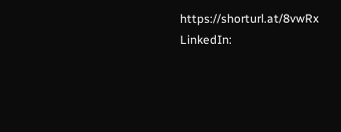https://shorturl.at/8vwRx
LinkedIn: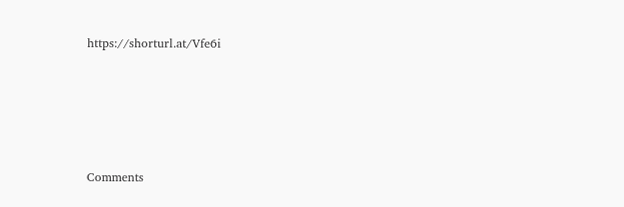https://shorturl.at/Vfe6i





Comments